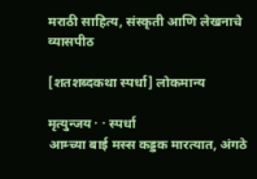मराठी साहित्य, संस्कृती आणि लेखनाचे व्यासपीठ

[शतशब्दकथा स्पर्धा] लोकमान्य

मृत्युन्जय · · स्पर्धा
आम्च्या बाई मस्स कड्डक मारत्यात, अंगठे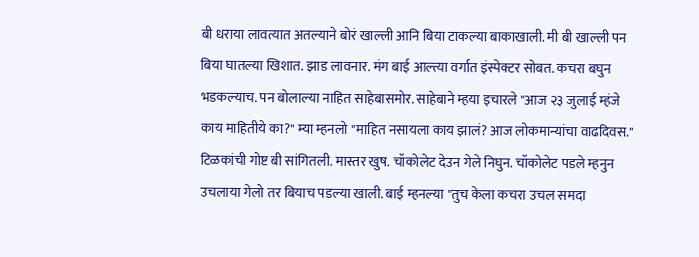बी धराया लावत्यात अतल्याने बोरं खाल्ली आनि बिया टाकल्या बाकाखाली. मी बी खाल्ली पन बिया घातल्या खिशात. झाड लावनार. मंग बाई आल्त्या वर्गात इंस्पेक्टर सोबत. कचरा बघुन भडकल्याच. पन बोलाल्या नाहित साहेबासमोर. साहेबाने म्हया इचारले "आज २३ जुलाई म्हंजे काय माहितीये का?" म्या म्हनलो "माहित नसायला काय झालं? आज लोकमान्यांचा वाढदिवस." टिळकांची गोष्ट बी सांगितली. मास्तर खुष. चॉकोलेट देउन गेले निघुन. चॉकोलेट पडले म्हनुन उचलाया गेलो तर बियाच पडल्या खाली. बाई म्हनल्या "तुच केला कचरा उचल समदा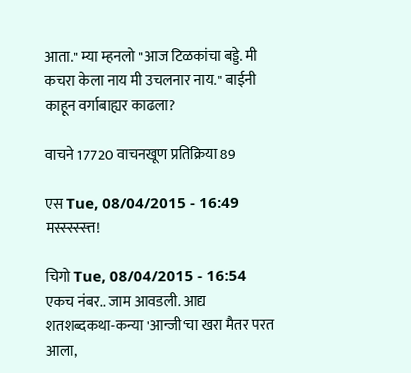आता." म्या म्हनलो "आज टिळकांचा बड्डे. मी कचरा केला नाय मी उचलनार नाय." बाईनी काहून वर्गाबाह्यर काढला?

वाचने 17720 वाचनखूण प्रतिक्रिया 89

एस Tue, 08/04/2015 - 16:49
मस्स्स्स्स्त्त!

चिगो Tue, 08/04/2015 - 16:54
एकच नंबर.. जाम आवडली. आद्य शतशब्दकथा-कन्या 'आन्जी'चा खरा मैतर परत आला,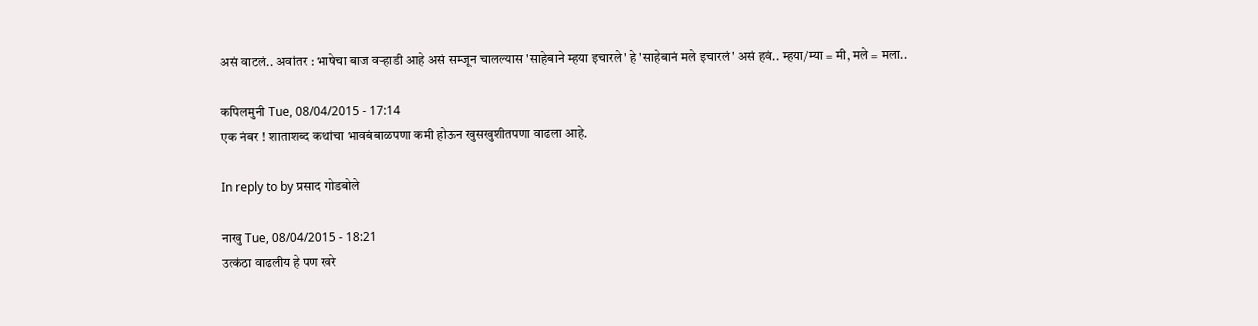असं वाटलं.. अवांतर : भाषेचा बाज वर्‍हाडी आहे असं सम्जून चालल्यास 'साहेबाने म्हया इचारले' हे 'साहेबानं मले इचारलं' असं हवं.. म्हया/म्या = मी, मले = मला..

कपिलमुनी Tue, 08/04/2015 - 17:14
एक नंबर ! शाताशब्द कथांचा भावबंबाळपणा कमी होऊन खुसखुशीतपणा वाढला आहे.

In reply to by प्रसाद गोडबोले

नाखु Tue, 08/04/2015 - 18:21
उत्कंठा वाढलीय हे पण खरे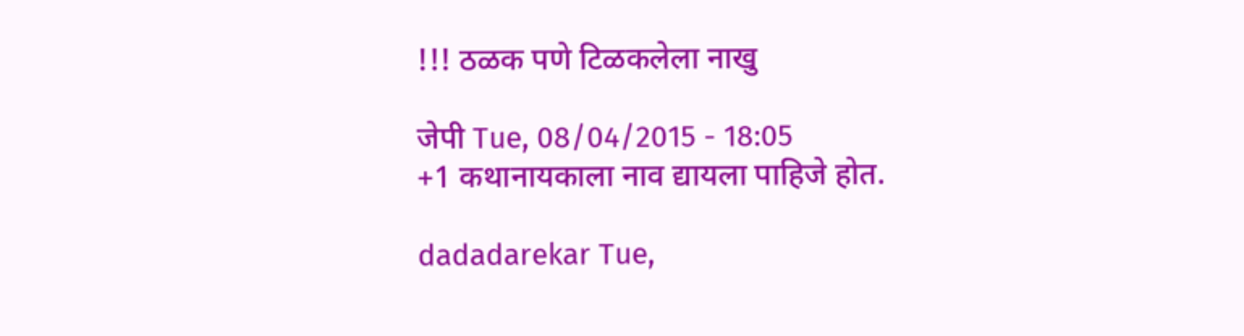!!! ठळक पणे टिळकलेला नाखु

जेपी Tue, 08/04/2015 - 18:05
+1 कथानायकाला नाव द्यायला पाहिजे होत.

dadadarekar Tue,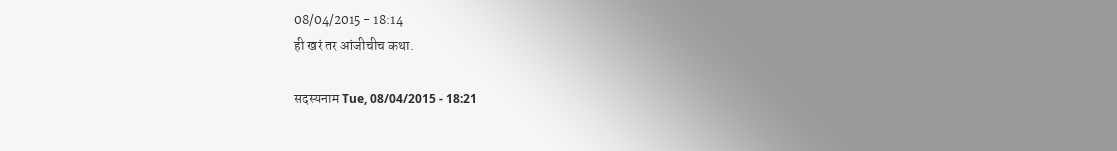08/04/2015 - 18:14
ही खरं तर आंजीचीच कथा.

सदस्यनाम Tue, 08/04/2015 - 18:21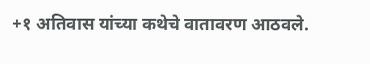+१ अतिवास यांच्या कथेचे वातावरण आठवले.